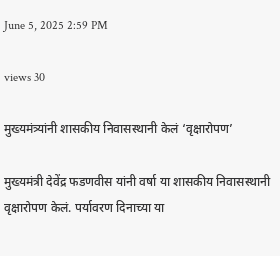June 5, 2025 2:59 PM

views 30

मुख्यमंत्र्यांनी शासकीय निवासस्थानी केलं ‘वृक्षारोपण’

मुख्यमंत्री देवेंद्र फडणवीस यांनी वर्षा या शासकीय निवासस्थानी वृक्षारोपण केलं. पर्यावरण दिनाच्या या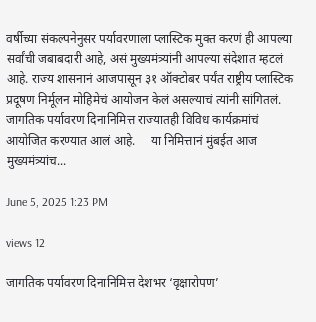वर्षीच्या संकल्पनेनुसर पर्यावरणाला प्लास्टिक मुक्त करणं ही आपल्या सर्वांची जबाबदारी आहे, असं मुख्यमंत्र्यांनी आपल्या संदेशात म्हटलं आहे. राज्य शासनानं आजपासून ३१ ऑक्टोबर पर्यंत राष्ट्रीय प्लास्टिक प्रदूषण निर्मूलन मोहिमेचं आयोजन केलं असल्याचं त्यांनी सांगितलं.    जागतिक पर्यावरण दिनानिमित्त राज्यातही विविध कार्यक्रमांचं  आयोजित करण्यात आलं आहे.     या निमित्तानं मुंबईत आज मुख्यमंत्र्यांच...

June 5, 2025 1:23 PM

views 12

जागतिक पर्यावरण दिनानिमित्त देशभर ‘वृक्षारोपण’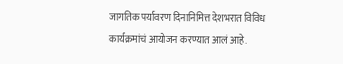जागतिक पर्यावरण दिनानिमित्त देशभरात विविध कार्यक्रमांचं आयोजन करण्यात आलं आहे.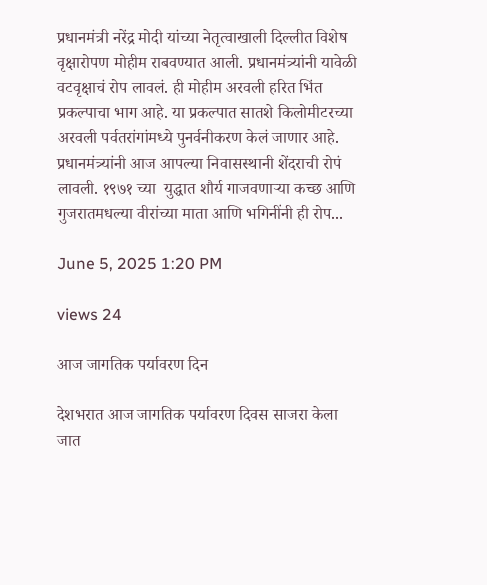प्रधानमंत्री नरेंद्र मोदी यांच्या नेतृत्वाखाली दिल्लीत विशेष वृक्षारोपण मोहीम राबवण्यात आली. प्रधानमंत्र्यांनी यावेळी वटवृक्षाचं रोप लावलं. ही मोहीम अरवली हरित भिंत प्रकल्पाचा भाग आहे. या प्रकल्पात सातशे किलोमीटरच्या अरवली पर्वतरांगांमध्ये पुनर्वनीकरण केलं जाणार आहे. प्रधानमंत्र्यांनी आज आपल्या निवासस्थानी शेंदराची रोपं लावली. १९७१ च्या  युद्धात शौर्य गाजवणाऱ्या कच्छ आणि गुजरातमधल्या वीरांच्या माता आणि भगिनींनी ही रोप...

June 5, 2025 1:20 PM

views 24

आज जागतिक पर्यावरण दिन

देशभरात आज जागतिक पर्यावरण दिवस साजरा केला जात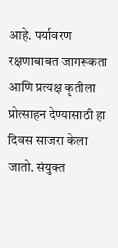आहे. पर्यावरण रक्षणाबाबत जागरूकता आणि प्रत्यक्ष कृतीला प्रोत्साहन देण्यासाठी हा दिवस साजरा केला जातो. संयुक्त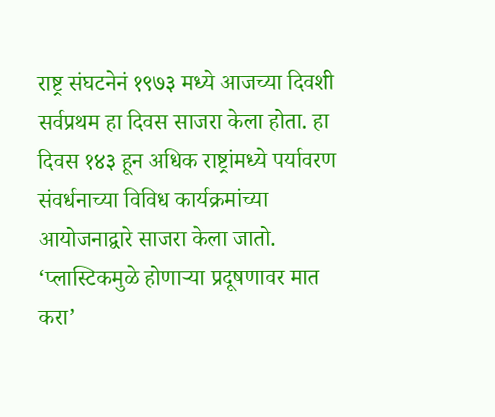राष्ट्र संघटनेनं १९७३ मध्ये आजच्या दिवशी सर्वप्रथम हा दिवस साजरा केला होता. हा दिवस १४३ हून अधिक राष्ट्रांमध्ये पर्यावरण संवर्धनाच्या विविध कार्यक्रमांच्या आयोजनाद्वारे साजरा केला जातो. ‘प्लास्टिकमुळे होणाऱ्या प्रदूषणावर मात करा’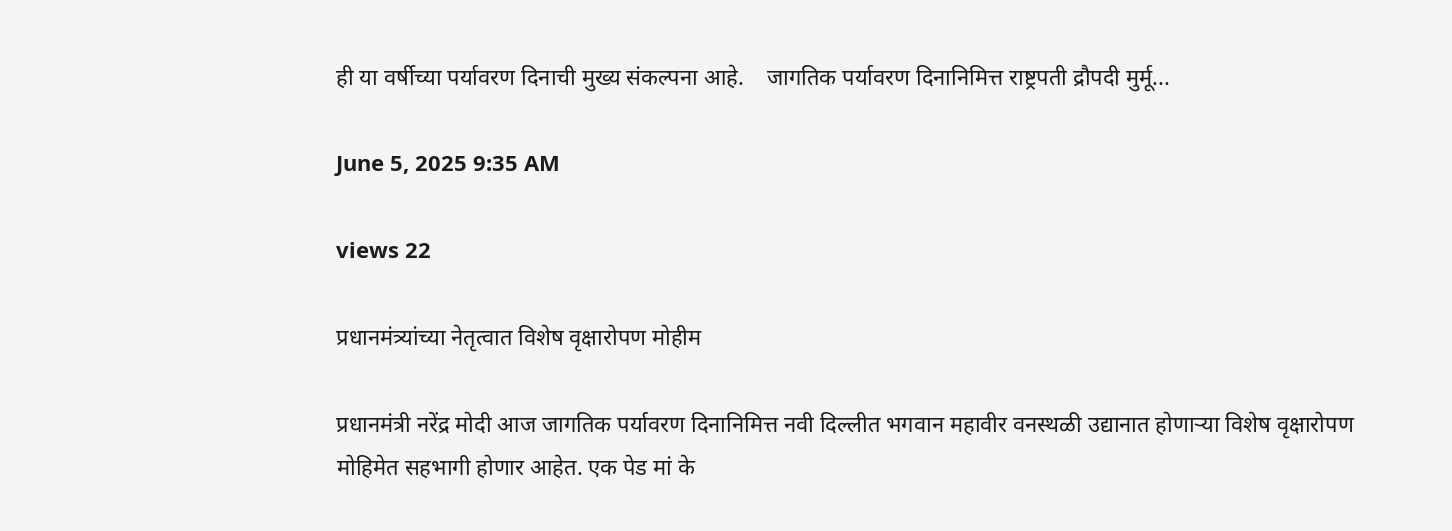ही या वर्षीच्या पर्यावरण दिनाची मुख्य संकल्पना आहे.    जागतिक पर्यावरण दिनानिमित्त राष्ट्रपती द्रौपदी मुर्मू...

June 5, 2025 9:35 AM

views 22

प्रधानमंत्र्यांच्या नेतृत्वात विशेष वृक्षारोपण मोहीम

प्रधानमंत्री नरेंद्र मोदी आज जागतिक पर्यावरण दिनानिमित्त नवी दिल्लीत भगवान महावीर वनस्थळी उद्यानात होणाऱ्या विशेष वृक्षारोपण मोहिमेत सहभागी होणार आहेत. एक पेड मां के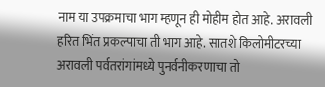नाम या उपक्रमाचा भाग म्हणून ही मोहीम होत आहे. अरावली हरित भिंत प्रकल्पाचा ती भाग आहे. सातशे किलोमीटरच्या अरावली पर्वतरांगांमध्ये पुनर्वनीकरणाचा तो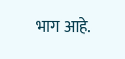भाग आहे.